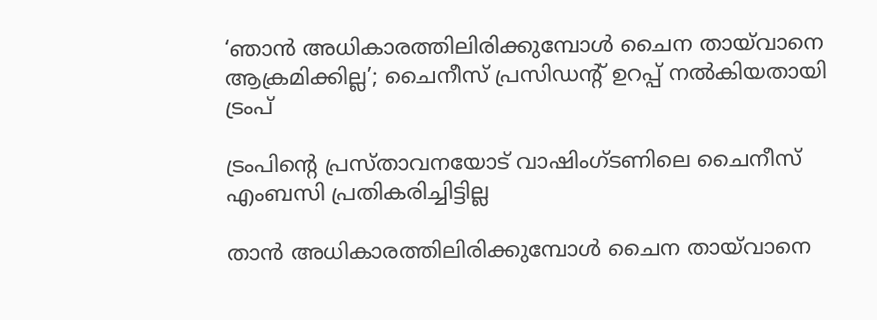‘ഞാൻ അധികാരത്തിലിരിക്കുമ്പോൾ ചൈന തായ്‌വാനെ ആക്രമിക്കില്ല’; ചൈനീസ് പ്രസിഡൻ്റ് ഉറപ്പ് നൽകിയതായി ട്രംപ്

ട്രംപിന്റെ പ്രസ്താവനയോട് വാഷിംഗ്ടണിലെ ചൈനീസ് എംബസി പ്രതികരിച്ചിട്ടില്ല

താൻ അധികാരത്തിലിരിക്കുമ്പോൾ ചൈന തായ്‌വാനെ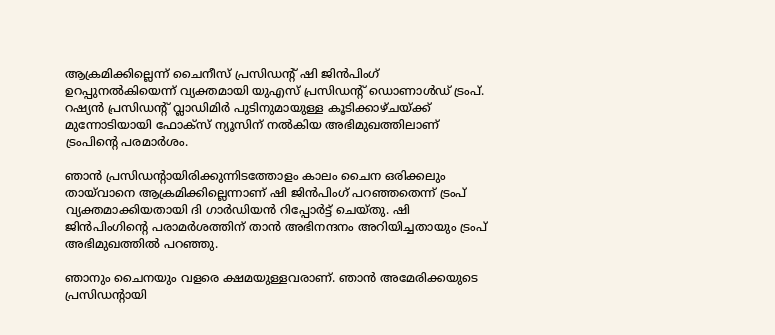ആക്രമിക്കില്ലെന്ന് ചൈനീസ് പ്രസിഡന്റ് ഷി ജിൻപിംഗ് ഉറപ്പുനൽകിയെന്ന് വ്യക്തമായി യുഎസ് പ്രസിഡന്റ് ഡൊണാൾഡ് ട്രംപ്. റഷ്യൻ പ്രസിഡന്റ് വ്ലാഡിമിർ പുടിനുമായുള്ള കൂടിക്കാഴ്ചയ്ക്ക് മുന്നോടിയായി ഫോക്സ് ന്യൂസിന് നൽകിയ അഭിമുഖത്തിലാണ് ട്രംപിന്റെ പരമാർശം.

ഞാൻ പ്രസിഡന്റായിരിക്കുന്നിടത്തോളം കാലം ചൈന ഒരിക്കലും തായ്‌വാനെ ആക്രമിക്കില്ലെന്നാണ് ഷി ജിൻപിംഗ് പറഞ്ഞതെന്ന് ട്രംപ് വ്യക്തമാക്കിയതായി ദി ഗാർഡിയൻ റിപ്പോർട്ട് ചെയ്തു. ഷി ജിൻപിംഗിന്റെ പരാമർശത്തിന് താൻ അഭിനന്ദനം അറിയിച്ചതായും ട്രംപ് അഭിമുഖത്തിൽ പറഞ്ഞു.

ഞാനും ചൈനയും വളരെ ക്ഷമയുള്ളവരാണ്. ഞാൻ അമേരിക്കയുടെ പ്രസിഡന്റായി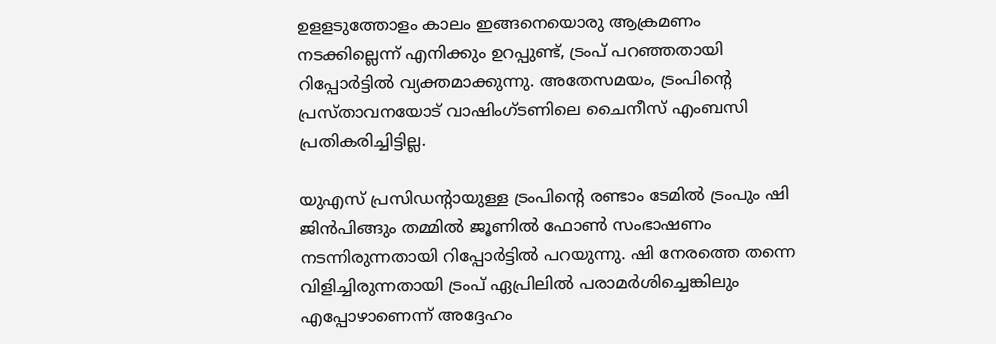ഉളളടുത്തോളം കാലം ഇങ്ങനെയൊരു ആക്രമണം നടക്കില്ലെന്ന് എനിക്കും ഉറപ്പുണ്ട്, ട്രംപ് പറഞ്ഞതായി റിപ്പോർട്ടിൽ വ്യക്തമാക്കുന്നു. അതേസമയം, ട്രംപിന്റെ പ്രസ്താവനയോട് വാഷിംഗ്ടണിലെ ചൈനീസ് എംബസി പ്രതികരിച്ചിട്ടില്ല.

യുഎസ് പ്രസിഡന്റായുള്ള ട്രംപിന്റെ രണ്ടാം ടേമിൽ ട്രംപും ഷി ജിൻപിങ്ങും തമ്മിൽ ജൂണിൽ ഫോൺ സംഭാഷണം നടന്നിരുന്നതായി റിപ്പോർട്ടിൽ പറയുന്നു. ഷി നേരത്തെ തന്നെ വിളിച്ചിരുന്നതായി ട്രംപ് ഏപ്രിലിൽ പരാമർശിച്ചെങ്കിലും എപ്പോഴാണെന്ന് അദ്ദേഹം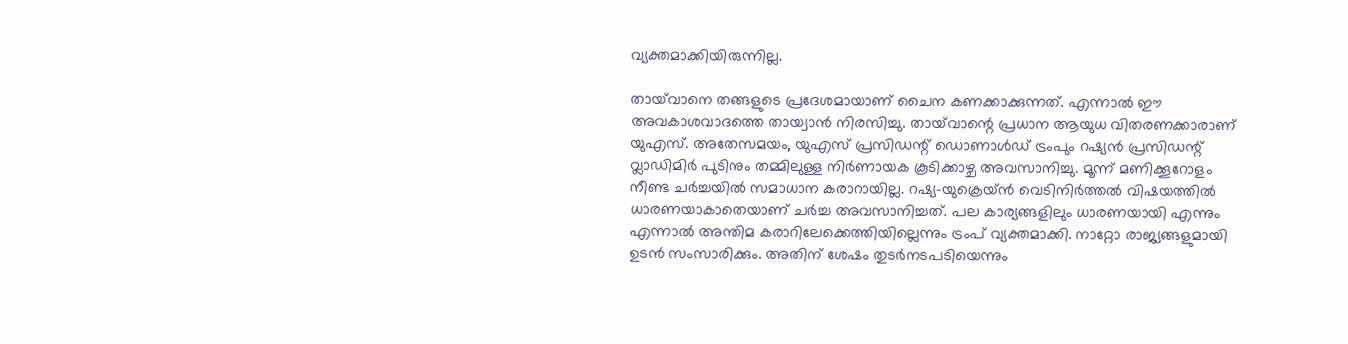വ്യക്തമാക്കിയിരുന്നില്ല.

തായ്‌വാനെ തങ്ങളുടെ പ്രദേശമായാണ് ചൈന കണക്കാക്കുന്നത്. എന്നാൽ ഈ അവകാശവാദത്തെ തായ്വാൻ നിരസിച്ചു. തായ്‌വാന്റെ പ്രധാന ആയുധ വിതരണക്കാരാണ് യുഎസ്. അതേസമയം, യുഎസ് പ്രസിഡന്റ് ഡൊണാള്‍ഡ് ട്രംപും റഷ്യന്‍ പ്രസിഡന്റ് വ്ലാഡിമിര്‍ പുടിനും തമ്മിലുള്ള നിര്‍ണായക കൂടിക്കാഴ്ച അവസാനിച്ചു. മൂന്ന് മണിക്കൂറോളം നീണ്ട ചർച്ചയിൽ സമാധാന കരാറായില്ല. റഷ്യ-യുക്രെയ്ൻ വെടിനിർത്തൽ വിഷയത്തിൽ ധാരണയാകാതെയാണ് ചർച്ച അവസാനിച്ചത്. പല കാര്യങ്ങളിലും ധാരണയായി എന്നും എന്നാൽ അന്തിമ കരാറിലേക്കെത്തിയില്ലെന്നും ട്രംപ് വ്യക്തമാക്കി. നാറ്റോ രാജ്യങ്ങളുമായി ഉടൻ സംസാരിക്കും. അതിന് ശേഷം തുടർനടപടിയെന്നും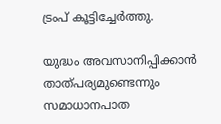ട്രംപ് കൂട്ടിച്ചേർത്തു.

യുദ്ധം അവസാനിപ്പിക്കാൻ താത്പര്യമുണ്ടെന്നും സമാധാനപാത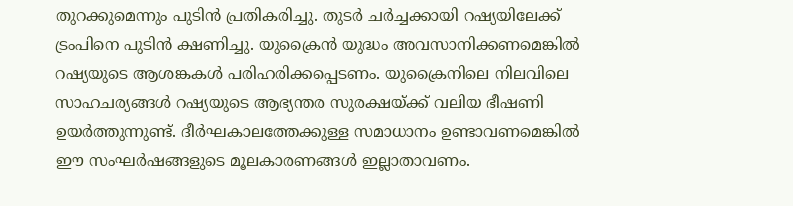തുറക്കുമെന്നും പുടിൻ പ്രതികരിച്ചു. തുടർ ചർച്ചക്കായി റഷ്യയിലേക്ക് ട്രംപിനെ പുടിൻ ക്ഷണിച്ചു. യുക്രൈന്‍ യുദ്ധം അവസാനിക്കണമെങ്കില്‍ റഷ്യയുടെ ആശങ്കകള്‍ പരിഹരിക്കപ്പെടണം. യുക്രൈനിലെ നിലവിലെ സാഹചര്യങ്ങള്‍ റഷ്യയുടെ ആഭ്യന്തര സുരക്ഷയ്ക്ക് വലിയ ഭീഷണി ഉയര്‍ത്തുന്നുണ്ട്. ദീര്‍ഘകാലത്തേക്കുള്ള സമാധാനം ഉണ്ടാവണമെങ്കില്‍ ഈ സംഘര്‍ഷങ്ങളുടെ മൂലകാരണങ്ങള്‍ ഇല്ലാതാവണം.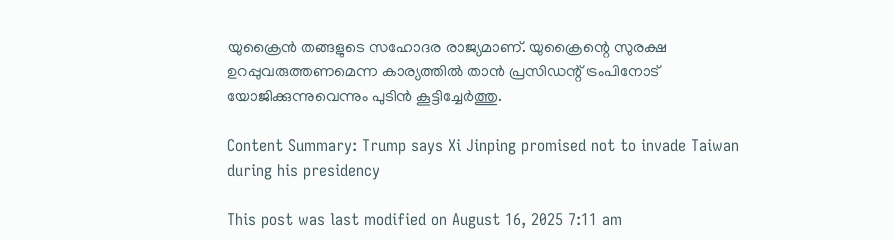യുക്രൈന്‍ തങ്ങളുടെ സഹോദര രാജ്യമാണ്. യുക്രൈന്റെ സുരക്ഷ ഉറപ്പുവരുത്തണമെന്ന കാര്യത്തില്‍ താന്‍ പ്രസിഡന്റ് ട്രംപിനോട് യോജിക്കുന്നുവെന്നും പുടിൻ കൂട്ടിച്ചേർത്തു.

Content Summary: Trump says Xi Jinping promised not to invade Taiwan during his presidency

This post was last modified on August 16, 2025 7:11 am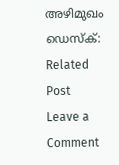അഴിമുഖം ഡെസ്‌ക്:
Related Post
Leave a Comment